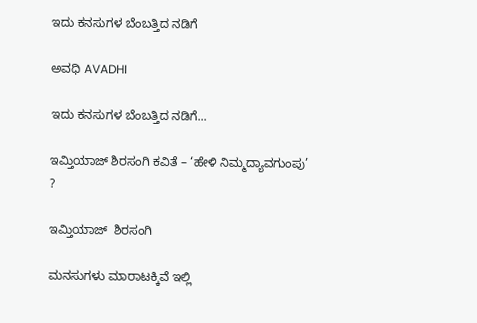ಇದು ಕನಸುಗಳ ಬೆಂಬತ್ತಿದ ನಡಿಗೆ‍

ಅವಧಿ AVADHI

ಇದು ಕನಸುಗಳ ಬೆಂಬತ್ತಿದ ನಡಿಗೆ...

ಇಮ್ತಿಯಾಜ್ ಶಿರಸಂಗಿ ಕವಿತೆ – ‘ಹೇಳಿ ನಿಮ್ಮದ್ಯಾವಗುಂಪು’ ?

ಇಮ್ತಿಯಾಜ್  ಶಿರಸಂಗಿ

ಮನಸುಗಳು ಮಾರಾಟಕ್ಕಿವೆ ಇಲ್ಲಿ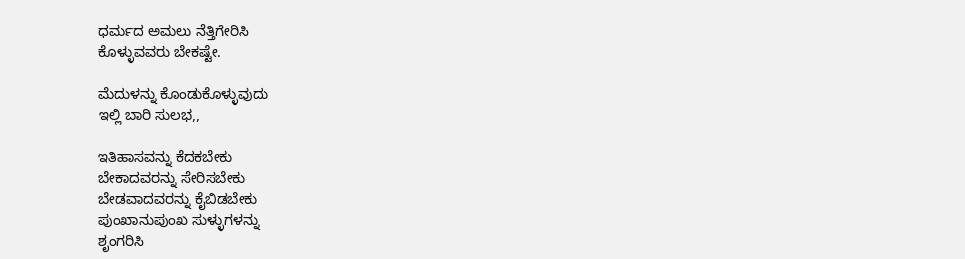ಧರ್ಮದ ಅಮಲು ನೆತ್ತಿಗೇರಿಸಿ
ಕೊಳ್ಳುವವರು ಬೇಕಷ್ಟೇ.

ಮೆದುಳನ್ನು ಕೊಂಡುಕೊಳ್ಳುವುದು
ಇಲ್ಲಿ ಬಾರಿ ಸುಲಭ,,

ಇತಿಹಾಸವನ್ನು ಕೆದಕಬೇಕು
ಬೇಕಾದವರನ್ನು ಸೇರಿಸಬೇಕು
ಬೇಡವಾದವರನ್ನು ಕೈಬಿಡಬೇಕು
ಪುಂಖಾನುಪುಂಖ ಸುಳ್ಳುಗಳನ್ನು
ಶೃಂಗರಿಸಿ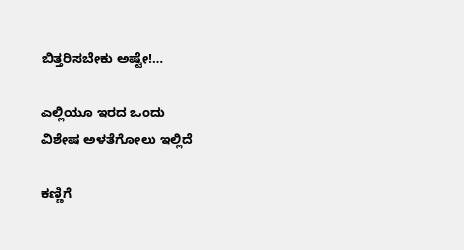ಬಿತ್ತರಿಸಬೇಕು ಅಷ್ಟೇ!…

ಎಲ್ಲಿಯೂ ಇರದ ಒಂದು
ವಿಶೇಷ ಅಳತೆಗೋಲು ಇಲ್ಲಿದೆ

ಕಣ್ಣಿಗೆ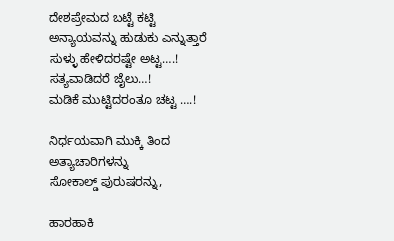ದೇಶಪ್ರೇಮದ ಬಟ್ಟೆ ಕಟ್ಟಿ
ಅನ್ಯಾಯವನ್ನು ಹುಡುಕು ಎನ್ನುತ್ತಾರೆ
ಸುಳ್ಳು ಹೇಳಿದರಷ್ಟೇ ಅಟ್ಟ….!
ಸತ್ಯವಾಡಿದರೆ ಜೈಲು…!
ಮಡಿಕೆ ಮುಟ್ಟಿದರಂತೂ ಚಟ್ಟ ….!

ನಿರ್ಧಯವಾಗಿ ಮುಕ್ಕಿ ತಿಂದ
ಅತ್ಯಾಚಾರಿಗಳನ್ನು
ಸೋಕಾಲ್ಡ್ ಪುರುಷರನ್ನು,

ಹಾರಹಾಕಿ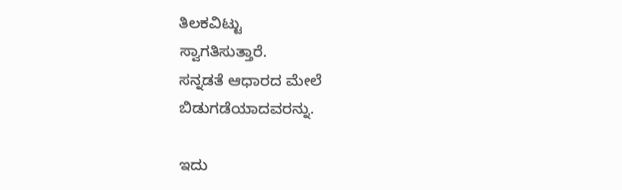ತಿಲಕವಿಟ್ಟು
ಸ್ವಾಗತಿಸುತ್ತಾರೆ.
ಸನ್ನಡತೆ ಆಧಾರದ ಮೇಲೆ
ಬಿಡುಗಡೆಯಾದವರನ್ನು.

ಇದು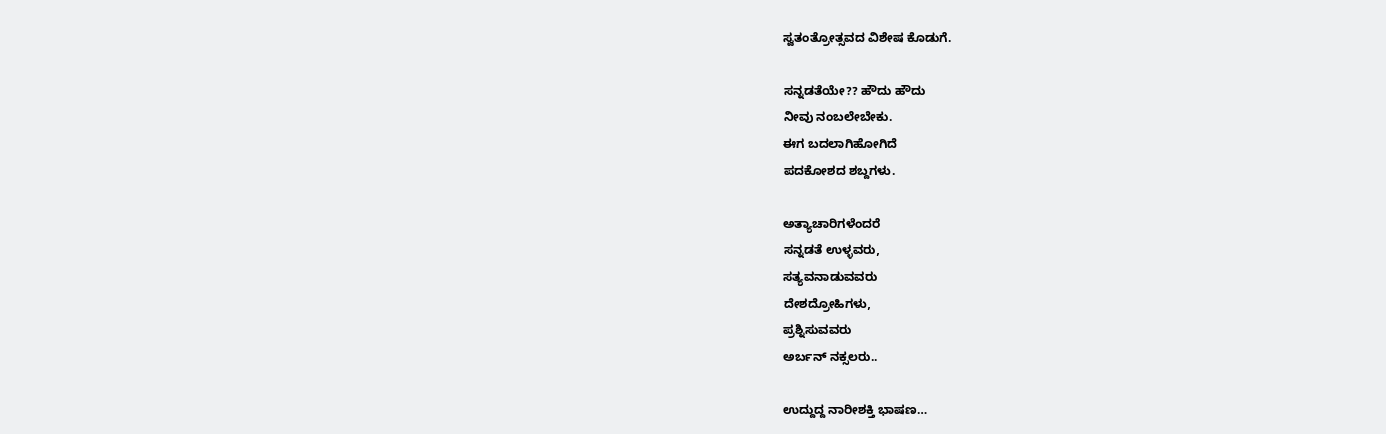ಸ್ವತಂತ್ರೋತ್ಸವದ ವಿಶೇಷ ಕೊಡುಗೆ.

ಸನ್ನಡತೆಯೇ?? ಹೌದು ಹೌದು
ನೀವು ನಂಬಲೇಬೇಕು.
ಈಗ ಬದಲಾಗಿಹೋಗಿದೆ
ಪದಕೋಶದ ಶಬ್ದಗಳು.

ಅತ್ಯಾಚಾರಿಗಳೆಂದರೆ
ಸನ್ನಡತೆ ಉಳ್ಳವರು,
ಸತ್ಯವನಾಡುವವರು
ದೇಶದ್ರೋಹಿಗಳು,
ಪ್ರಶ್ನಿಸುವವರು
ಅರ್ಬನ್ ನಕ್ಸಲರು..

ಉದ್ದುದ್ದ ನಾರೀಶಕ್ತಿ ಭಾಷಣ…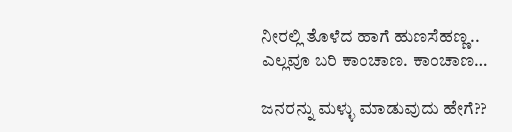ನೀರಲ್ಲಿ ತೊಳೆದ ಹಾಗೆ ಹುಣಸೆಹಣ್ಣ..
ಎಲ್ಲವೂ ಬರಿ ಕಾಂಚಾಣ. ಕಾಂಚಾಣ…

ಜನರನ್ನು ಮಳ್ಳು ಮಾಡುವುದು ಹೇಗೆ??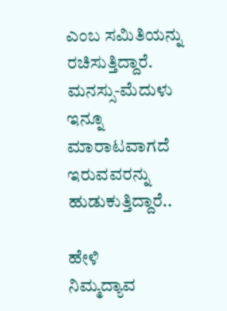ಎಂಬ ಸಮಿತಿಯನ್ನು ರಚಿಸುತ್ತಿದ್ದಾರೆ.
ಮನಸ್ಸು-ಮೆದುಳು
ಇನ್ನೂ ಮಾರಾಟವಾಗದೆ
ಇರುವವರನ್ನು ಹುಡುಕುತ್ತಿದ್ದಾರೆ..

ಹೇಳಿ
ನಿಮ್ಮದ್ಯಾವ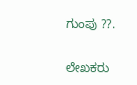ಗುಂಪು ??.

ಲೇಖಕರು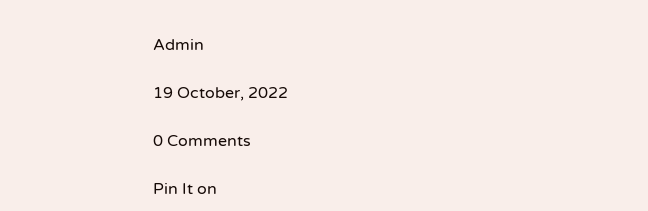Admin

19 October, 2022

0 Comments

Pin It on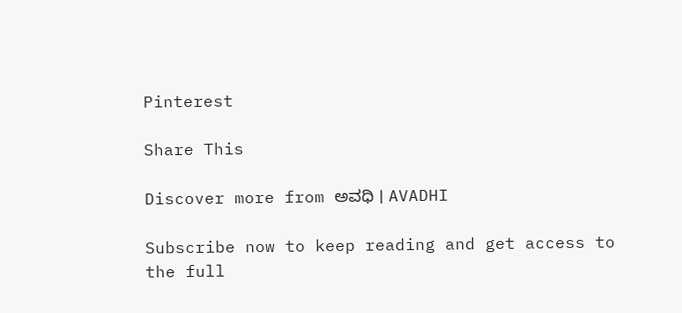Pinterest

Share This

Discover more from ಅವಧಿ । AVADHI

Subscribe now to keep reading and get access to the full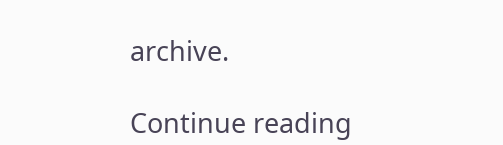archive.

Continue reading